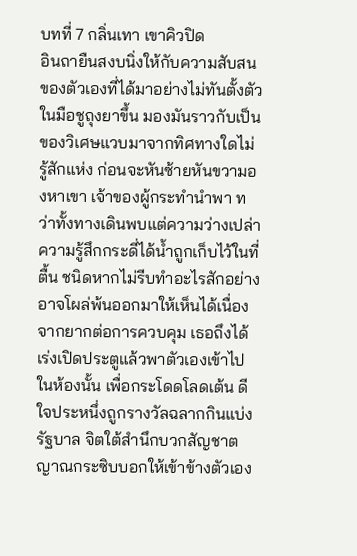บทที่ 7 กลิ่นเทา เขาคิวปิด
อินถายืนสงบนิ่งให้กับความสับสนของตัวเองที่ได้มาอย่างไม่ทันตั้งตัว ในมือชูถุงยาขึ้น มองมันราวกับเป็นของวิเศษแวบมาจากทิศทางใดไม่รู้สักแห่ง ก่อนจะหันซ้ายหันขวามองหาเขา เจ้าของผู้กระทำนำพา ทว่าทั้งทางเดินพบแต่ความว่างเปล่า
ความรู้สึกกระดี่ได้น้ำถูกเก็บไว้ในที่ตื้น ชนิดหากไม่รีบทำอะไรสักอย่างอาจโผล่พ้นออกมาให้เห็นได้เนื่องจากยากต่อการควบคุม เธอถึงได้เร่งเปิดประตูแล้วพาตัวเองเข้าไปในห้องนั้น เพื่อกระโดดโลดเต้น ดีใจประหนึ่งถูกรางวัลฉลากกินแบ่งรัฐบาล จิตใต้สำนึกบวกสัญชาตญาณกระซิบบอกให้เข้าข้างตัวเอง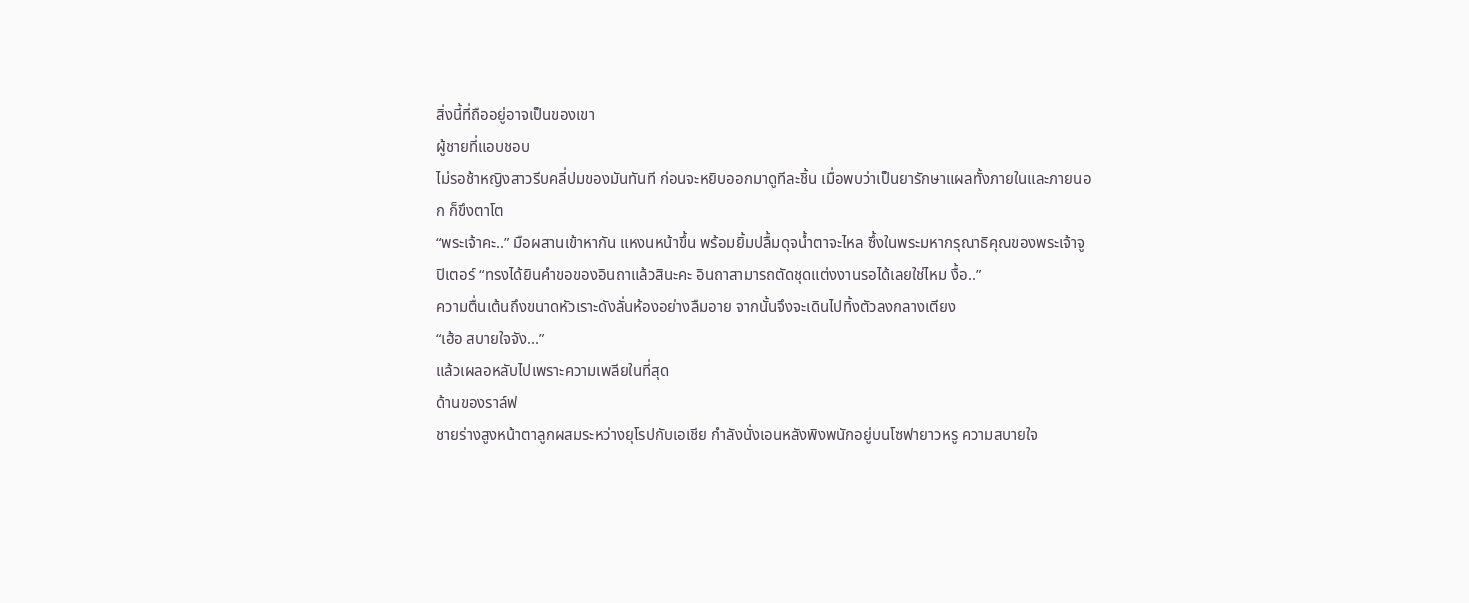สิ่งนี้ที่ถืออยู่อาจเป็นของเขา
ผู้ชายที่แอบชอบ
ไม่รอช้าหญิงสาวรีบคลี่ปมของมันทันที ก่อนจะหยิบออกมาดูทีละชิ้น เมื่อพบว่าเป็นยารักษาแผลทั้งภายในและภายนอก ก็ขึงตาโต
“พระเจ้าคะ..” มือผสานเข้าหากัน แหงนหน้าขึ้น พร้อมยิ้มปลื้มดุจน้ำตาจะไหล ซึ้งในพระมหากรุณาธิคุณของพระเจ้าจูปิเตอร์ “ทรงได้ยินคำขอของอินถาแล้วสินะคะ อินถาสามารถตัดชุดแต่งงานรอได้เลยใช่ไหม งื้อ..”
ความตื่นเต้นถึงขนาดหัวเราะดังลั่นห้องอย่างลืมอาย จากนั้นจึงจะเดินไปทิ้งตัวลงกลางเตียง
“เฮ้อ สบายใจจัง...”
แล้วเผลอหลับไปเพราะความเพลียในที่สุด
ด้านของราล์ฟ
ชายร่างสูงหน้าตาลูกผสมระหว่างยุโรปกับเอเชีย กำลังนั่งเอนหลังพิงพนักอยู่บนโซฟายาวหรู ความสบายใจ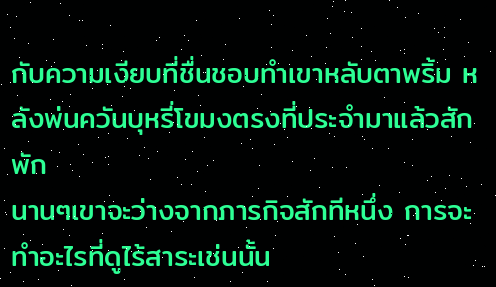กับความเงียบที่ชื่นชอบทำเขาหลับตาพริ้ม หลังพ่นควันบุหรี่โขมงตรงที่ประจำมาแล้วสักพัก
นานๆเขาจะว่างจากภารกิจสักทีหนึ่ง การจะทำอะไรที่ดูไร้สาระเช่นนั้น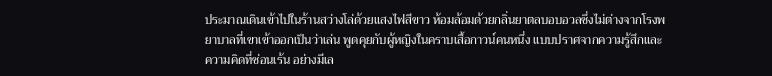ประมาณเดินเข้าไปในร้านสว่างโล่ด้วยแสงไฟสีขาว ห้อมล้อมด้วยกลิ่นยาตลบอบอวลซึ่งไม่ต่างจากโรงพยาบาลที่เขาเข้าออกเป็นว่าเล่น พูดคุยกับผู้หญิงในคราบเสื้อกาวน์คนหนึ่ง แบบปราศจากความรู้สึกและความคิดที่ซ่อนเร้น อย่างมีเล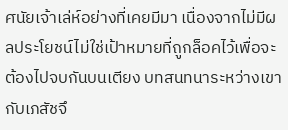ศนัยเจ้าเล่ห์อย่างที่เคยมีมา เนื่องจากไม่มีผลประโยชน์ไม่ใช่เป้าหมายที่ถูกล็อคไว้เพื่อจะต้องไปจบกันบนเตียง บทสนทนาระหว่างเขากับเภสัชจึ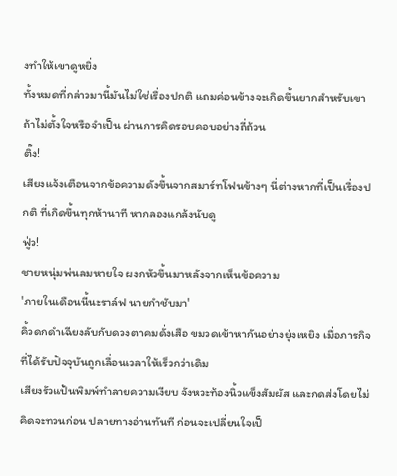งทำให้เขาดูหยิ่ง
ทั้งหมดที่กล่าวมานี้มันไม่ใช่เรื่องปกติ แถมค่อนข้างจะเกิดขึ้นยากสำหรับเขา ถ้าไม่ตั้งใจหรือจำเป็น ผ่านการคิดรอบคอบอย่างถี่ถ้วน
ติ๊ง!
เสียงแจ้งเตือนจากข้อความดังขึ้นจากสมาร์ทโฟนข้างๆ นี่ต่างหากที่เป็นเรื่องปกติ ที่เกิดขึ้นทุกห้านาที หากลองแกล้งนับดู
ฟู่ว!
ชายหนุ่มพ่นลมหายใจ ผงกหัวขึ้นมาหลังจากเห็นข้อความ
'ภายในเดือนนี้นะราล์ฟ นายกำชับมา'
คิ้วดกดำเฉียงลับกับดวงตาคมดั่งเสือ ขมวดเข้าหากันอย่างยุ่งเหยิง เมื่อภารกิจที่ได้รับปัจจุบันถูกเลื่อนเวลาให้เร็วกว่าเดิม
เสียงรัวแป้นพิมพ์ทำลายความเงียบ จังหวะท้องนิ้วแข็งสัมผัส และกดส่งโดยไม่คิดจะทวนก่อน ปลายทางอ่านทันที ก่อนจะเปลี่ยนใจเป็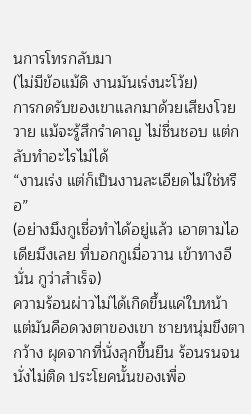นการโทรกลับมา
(ไม่มีข้อแม้ดิ งานมันเร่งนะโว้ย)
การกดรับของเขาแลกมาด้วยเสียงโวยวาย แม้จะรู้สึกรำคาญ ไม่ชื่นชอบ แต่กลับทำอะไรไม่ได้
“งานเร่ง แต่ก็เป็นงานละเอียดไม่ใช่หรือ”
(อย่างมึงกูเชื่อทำได้อยู่แล้ว เอาตามไอเดียมึงเลย ที่บอกกูเมื่อวาน เข้าทางอีนั่น กูว่าสำเร็จ)
ความร้อนผ่าวไม่ได้เกิดขึ้นแค่ใบหน้า แต่มันคือดวงตาของเขา ชายหนุ่มขึงตากว้าง ผุดจากที่นั่งลุกขึ้นยืน ร้อนรนจนนั่งไม่ติด ประโยคนั้นของเพื่อ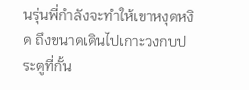นรุ่นพี่กำลังจะทำให้เขาหงุดหงิด ถึงขนาดเดินไปเกาะวงกบประตูที่กั้น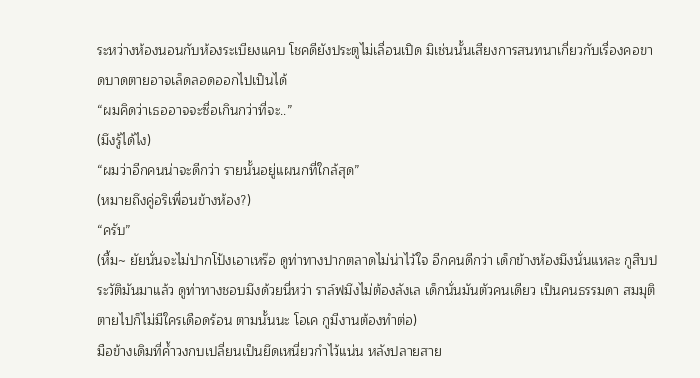ระหว่างห้องนอนกับห้องระเบียงแคบ โชคดียังประตูไม่เลื่อนเปิด มิเช่นนั้นเสียงการสนทนาเกี่ยวกับเรื่องคอขาดบาดตายอาจเล็ดลอดออกไปเป็นได้
“ผมคิดว่าเธออาจจะซื่อเกินกว่าที่จะ..”
(มึงรู้ได้ไง)
“ผมว่าอีกคนน่าจะดีกว่า รายนั้นอยู่แผนกที่ใกล้สุด”
(หมายถึงคู่อริเพื่อนข้างห้อง?)
“ครับ”
(หื้ม~ ยัยนั่นจะไม่ปากโป้งเอาเหร๊อ ดูท่าทางปากตลาดไม่น่าไว้ใจ อีกคนดีกว่า เด็กข้างห้องมึงนั่นแหละ กูสืบประวัติมันมาแล้ว ดูท่าทางชอบมึงด้วยนี่หว่า ราล์ฟมึงไม่ต้องลังเล เด็กนั่นมันตัวคนเดียว เป็นคนธรรมดา สมมุติตายไปก็ไม่มีใครเดือดร้อน ตามนั้นนะ โอเค กูมีงานต้องทำต่อ)
มือข้างเดิมที่ค้ำวงกบเปลี่ยนเป็นยึดเหนี่ยวกำไว้แน่น หลังปลายสาย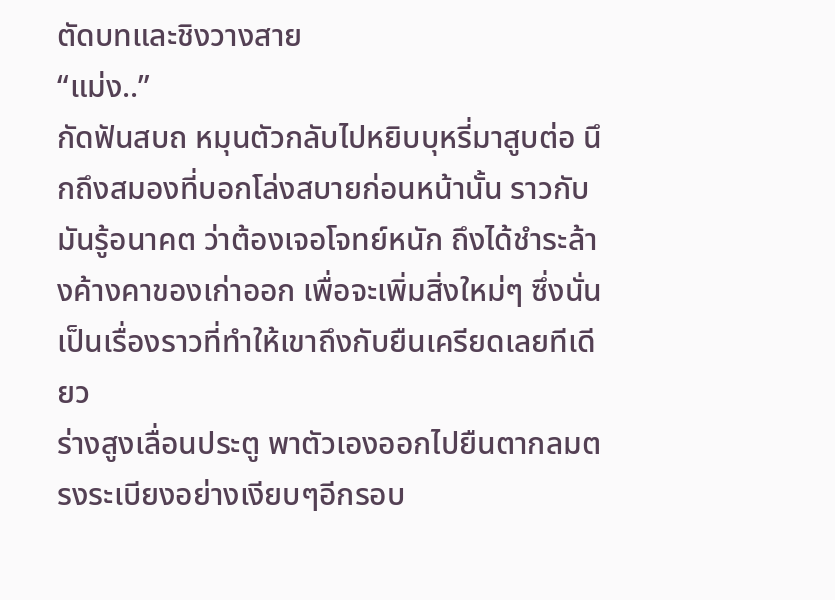ตัดบทและชิงวางสาย
“แม่ง..”
กัดฟันสบถ หมุนตัวกลับไปหยิบบุหรี่มาสูบต่อ นึกถึงสมองที่บอกโล่งสบายก่อนหน้านั้น ราวกับมันรู้อนาคต ว่าต้องเจอโจทย์หนัก ถึงได้ชำระล้างค้างคาของเก่าออก เพื่อจะเพิ่มสิ่งใหม่ๆ ซึ่งนั่นเป็นเรื่องราวที่ทำให้เขาถึงกับยืนเครียดเลยทีเดียว
ร่างสูงเลื่อนประตู พาตัวเองออกไปยืนตากลมตรงระเบียงอย่างเงียบๆอีกรอบ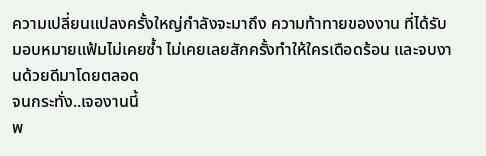ความเปลี่ยนแปลงครั้งใหญ่กำลังจะมาถึง ความท้าทายของงาน ที่ได้รับมอบหมายแฟ้มไม่เคยซ้ำ ไม่เคยเลยสักครั้งทำให้ใครเดือดร้อน และจบงานด้วยดีมาโดยตลอด
จนกระทั่ง..เจองานนี้
พ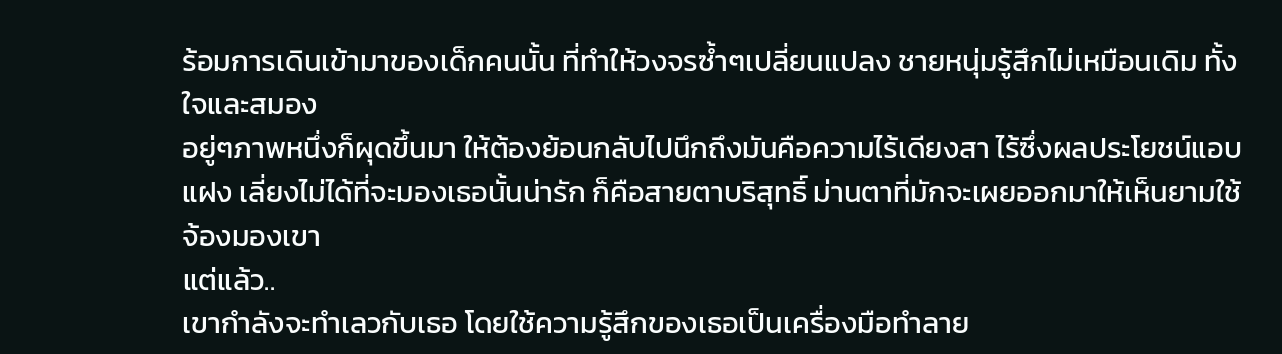ร้อมการเดินเข้ามาของเด็กคนนั้น ที่ทำให้วงจรซ้ำๆเปลี่ยนแปลง ชายหนุ่มรู้สึกไม่เหมือนเดิม ทั้งใจและสมอง
อยู่ๆภาพหนึ่งก็ผุดขึ้นมา ให้ต้องย้อนกลับไปนึกถึงมันคือความไร้เดียงสา ไร้ซึ่งผลประโยชน์แอบแฝง เลี่ยงไม่ได้ที่จะมองเธอนั้นน่ารัก ก็คือสายตาบริสุทธิ์ ม่านตาที่มักจะเผยออกมาให้เห็นยามใช้จ้องมองเขา
แต่แล้ว..
เขากำลังจะทำเลวกับเธอ โดยใช้ความรู้สึกของเธอเป็นเครื่องมือทำลาย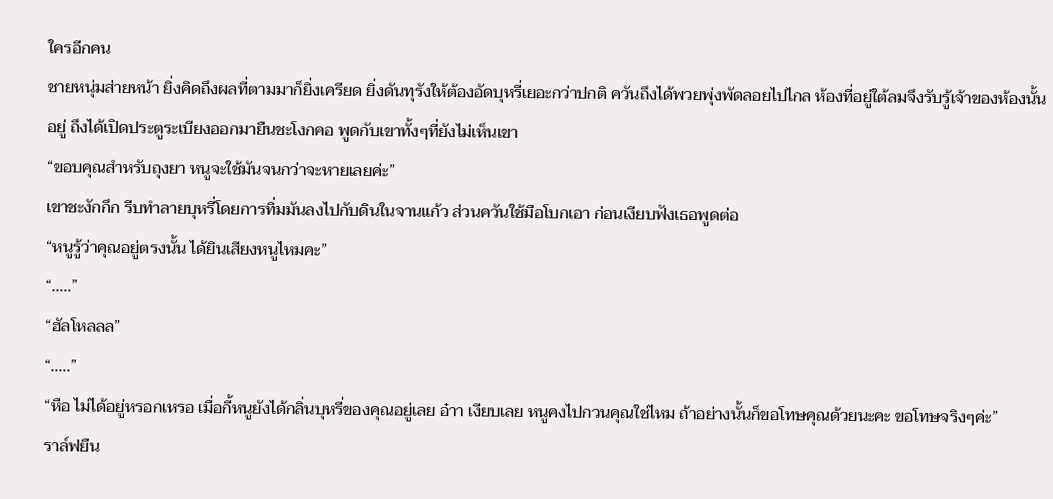ใครอีกคน
ชายหนุ่มส่ายหน้า ยิ่งคิดถึงผลที่ตามมาก็ยิ่งเครียด ยิ่งดันทุรังให้ต้องอัดบุหรี่เยอะกว่าปกติ ควันถึงได้พวยพุ่งพัดลอยไปไกล ห้องที่อยู่ใต้ลมจึงรับรู้เจ้าของห้องนั้นอยู่ ถึงได้เปิดประตูระเบียงออกมายืนชะโงกคอ พูดกับเขาทั้งๆที่ยังไม่เห็นเขา
“ขอบคุณสำหรับถุงยา หนูจะใช้มันจนกว่าจะหายเลยค่ะ”
เขาชะงักกึก รีบทำลายบุหรี่โดยการทิ่มมันลงไปกับดินในจานแก้ว ส่วนควันใช้มือโบกเอา ก่อนเงียบฟังเธอพูดต่อ
“หนูรู้ว่าคุณอยู่ตรงนั้น ได้ยินเสียงหนูไหมคะ”
“.....”
“ฮัลโหลลล”
“.....”
“หือ ไม่ได้อยู่หรอกเหรอ เมื่อกี้หนูยังได้กลิ่นบุหรี่ของคุณอยู่เลย อ๋าา เงียบเลย หนูคงไปกวนคุณใช่ไหม ถ้าอย่างนั้นก็ขอโทษคุณด้วยนะคะ ขอโทษจริงๆค่ะ”
ราล์ฟยืน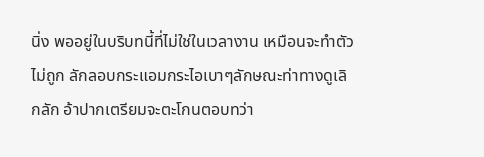นิ่ง พออยู่ในบริบทนี้ที่ไม่ใช่ในเวลางาน เหมือนจะทำตัวไม่ถูก ลักลอบกระแอมกระไอเบาๆลักษณะท่าทางดูเลิกลัก อ้าปากเตรียมจะตะโกนตอบทว่า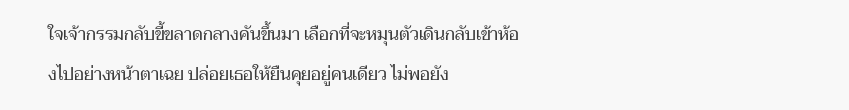ใจเจ้ากรรมกลับขี้ขลาดกลางคันขึ้นมา เลือกที่จะหมุนตัวเดินกลับเข้าห้องไปอย่างหน้าตาเฉย ปล่อยเธอให้ยืนคุยอยู่คนเดียว ไม่พอยัง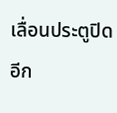เลื่อนประตูปิดอีก